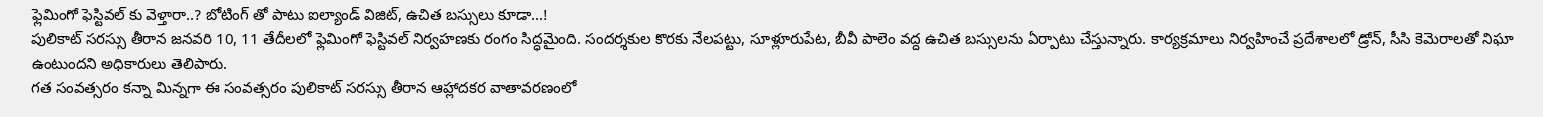ఫ్లెమింగో ఫెస్టివల్ కు వెళ్తారా..? బోటింగ్ తో పాటు ఐల్యాండ్ విజిట్, ఉచిత బస్సులు కూడా...!
పులికాట్ సరస్సు తీరాన జనవరి 10, 11 తేదీలలో ఫ్లెమింగో ఫెస్టివల్ నిర్వహణకు రంగం సిద్ధమైంది. సందర్శకుల కొరకు నేలపట్టు, సూళ్లూరుపేట, బీవీ పాలెం వద్ద ఉచిత బస్సులను ఏర్పాటు చేస్తున్నారు. కార్యక్రమాలు నిర్వహించే ప్రదేశాలలో డ్రోన్, సీసి కెమెరాలతో నిఘా ఉంటుందని అధికారులు తెలిపారు.
గత సంవత్సరం కన్నా మిన్నగా ఈ సంవత్సరం పులికాట్ సరస్సు తీరాన ఆహ్లాదకర వాతావరణంలో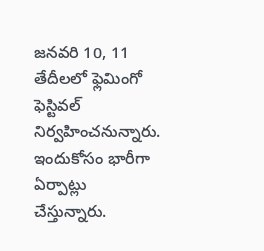జనవరి 10, 11 తేదీలలో ఫ్లెమింగో ఫెస్టివల్ నిర్వహించనున్నారు. ఇందుకోసం భారీగా ఏర్పాట్లు చేస్తున్నారు.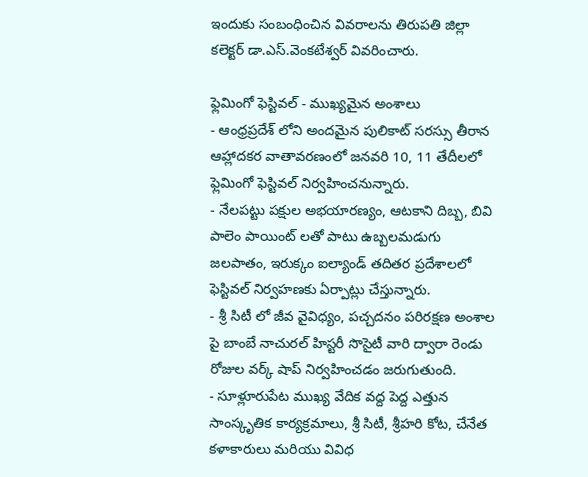ఇందుకు సంబంధించిన వివరాలను తిరుపతి జిల్లా కలెక్టర్ డా.ఎస్.వెంకటేశ్వర్ వివరించారు.

ఫ్లెమింగో ఫెస్టివల్ - ముఖ్యమైన అంశాలు
- ఆంధ్రప్రదేశ్ లోని అందమైన పులికాట్ సరస్సు తీరాన ఆహ్లాదకర వాతావరణంలో జనవరి 10, 11 తేదీలలో ఫ్లెమింగో ఫెస్టివల్ నిర్వహించనున్నారు.
- నేలపట్టు పక్షుల అభయారణ్యం, ఆటకాని దిబ్బ, బివి పాలెం పాయింట్ లతో పాటు ఉబ్బలమడుగు జలపాతం, ఇరుక్కం ఐల్యాండ్ తదితర ప్రదేశాలలో ఫెస్టివల్ నిర్వహణకు ఏర్పాట్లు చేస్తున్నారు.
- శ్రీ సిటీ లో జీవ వైవిధ్యం, పచ్చదనం పరిరక్షణ అంశాల పై బాంబే నాచురల్ హిస్టరీ సొసైటీ వారి ద్వారా రెండు రోజుల వర్క్ షాప్ నిర్వహించడం జరుగుతుంది.
- సూళ్లూరుపేట ముఖ్య వేదిక వద్ద పెద్ద ఎత్తున సాంస్కృతిక కార్యక్రమాలు, శ్రీ సిటీ, శ్రీహరి కోట, చేనేత కళాకారులు మరియు వివిధ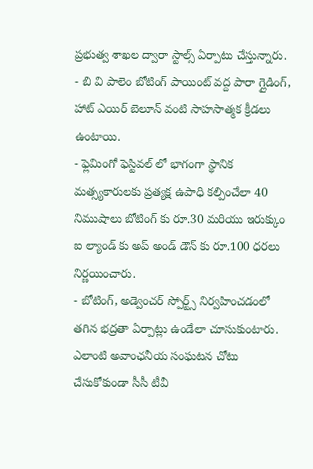ప్రభుత్వ శాఖల ద్వారా స్టాల్స్ ఏర్పాటు చేస్తున్నారు.
- బి వి పాలెం బోటింగ్ పాయింట్ వద్ద పారా గ్లైడింగ్, హాట్ ఎయిర్ బెలూన్ వంటి సాహసాత్మక క్రీడలు ఉంటాయి.
- ఫ్లెమింగో ఫెస్టివల్ లో భాగంగా స్థానిక మత్స్యకారులకు ప్రత్యక్ష ఉపాధి కల్పించేలా 40 నిముషాలు బోటింగ్ కు రూ.30 మరియు ఇరుక్కుం ఐ ల్యాండ్ కు అప్ అండ్ డౌన్ కు రూ.100 ధరలు నిర్ణయించారు.
- బోటింగ్, అడ్వెంచర్ స్పోర్ట్స్ నిర్వహించడంలో తగిన భద్రతా ఏర్పాట్లు ఉండేలా చూసుకుంటారు. ఎలాంటి అవాంఛనీయ సంఘటన చోటు చేసుకోకుండా సీసీ టీవీ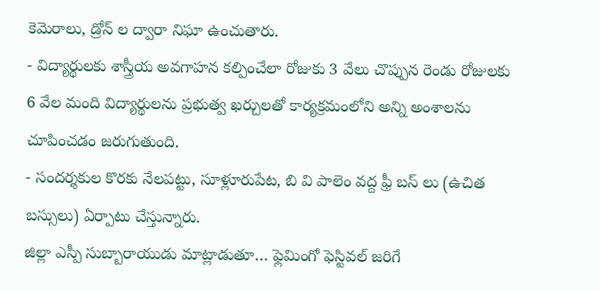కెమెరాలు, డ్రోన్ ల ద్వారా నిఘా ఉంచుతారు.
- విద్యార్థులకు శాస్త్రీయ అవగాహన కల్పించేలా రోజుకు 3 వేలు చొప్పున రెండు రోజులకు 6 వేల మంది విద్యార్థులను ప్రభుత్వ ఖర్చులతో కార్యక్రమంలోని అన్ని అంశాలను చూపించడం జరుగుతుంది.
- సందర్శకుల కొరకు నేలపట్టు, సూళ్లూరుపేట, బి వి పాలెం వద్ద ఫ్రీ బస్ లు (ఉచిత బస్సులు) ఏర్పాటు చేస్తున్నారు.
జిల్లా ఎస్పీ సుబ్బారాయుడు మాట్లాడుతూ… ఫ్లెమింగో ఫెస్టివల్ జరిగే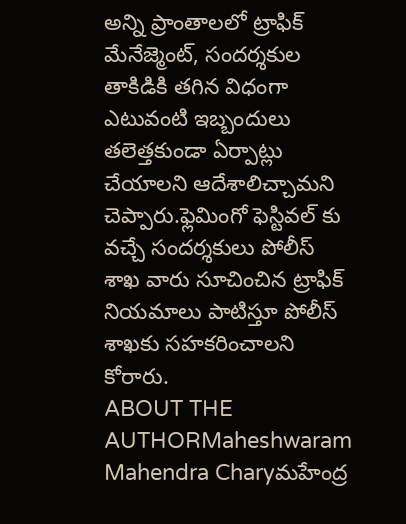అన్ని ప్రాంతాలలో ట్రాఫిక్ మేనేజ్మెంట్, సందర్శకుల తాకిడికి తగిన విధంగా ఎటువంటి ఇబ్బందులు తలెత్తకుండా ఏర్పాట్లు చేయాలని ఆదేశాలిచ్చామని చెప్పారు.ఫ్లెమింగో ఫెస్టివల్ కు వచ్చే సందర్శకులు పోలీస్ శాఖ వారు సూచించిన ట్రాఫిక్ నియమాలు పాటిస్తూ పోలీస్ శాఖకు సహకరించాలని కోరారు.
ABOUT THE AUTHORMaheshwaram Mahendra Charyమహేంద్ర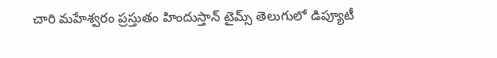చారి మహేశ్వరం ప్రస్తుతం హిందుస్తాన్ టైమ్స్ తెలుగులో డిప్యూటీ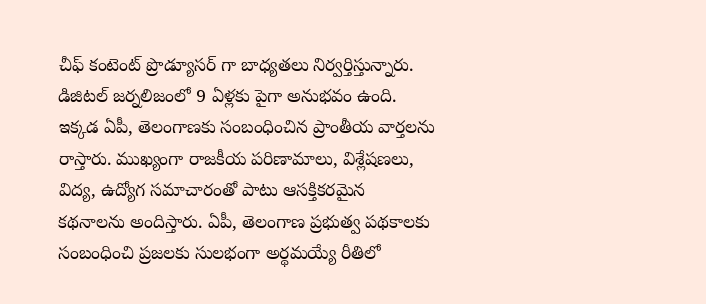చీఫ్ కంటెంట్ ప్రొడ్యూసర్ గా బాధ్యతలు నిర్వర్తిస్తున్నారు. డిజిటల్ జర్నలిజంలో 9 ఏళ్లకు పైగా అనుభవం ఉంది. ఇక్కడ ఏపీ, తెలంగాణకు సంబంధించిన ప్రాంతీయ వార్తలను రాస్తారు. ముఖ్యంగా రాజకీయ పరిణామాలు, విశ్లేషణలు, విద్య, ఉద్యోగ సమాచారంతో పాటు ఆసక్తికరమైన కథనాలను అందిస్తారు. ఏపీ, తెలంగాణ ప్రభుత్వ పథకాలకు సంబంధించి ప్రజలకు సులభంగా అర్థమయ్యే రీతిలో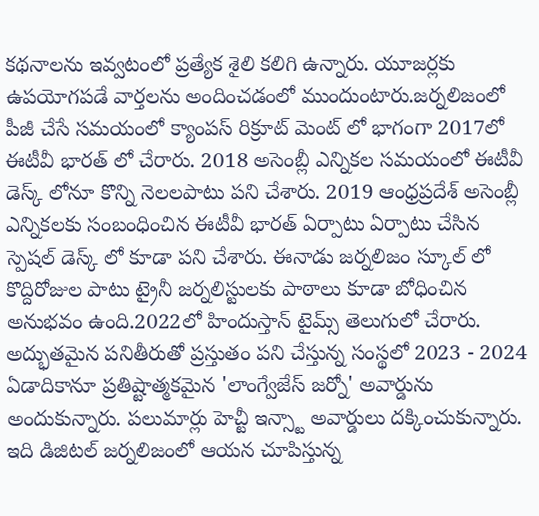కథనాలను ఇవ్వటంలో ప్రత్యేక శైలి కలిగి ఉన్నారు. యూజర్లకు ఉపయోగపడే వార్తలను అందించడంలో ముందుంటారు.జర్నలిజంలో పీజీ చేసే సమయంలో క్యాంపస్ రిక్రూట్ మెంట్ లో భాగంగా 2017లో ఈటీవీ భారత్ లో చేరారు. 2018 అసెంబ్లీ ఎన్నికల సమయంలో ఈటీవీ డెస్క్ లోనూ కొన్ని నెలలపాటు పని చేశారు. 2019 ఆంధ్రప్రదేశ్ అసెంబ్లీ ఎన్నికలకు సంబంధించిన ఈటీవీ భారత్ ఏర్పాటు ఏర్పాటు చేసిన స్పెషల్ డెస్క్ లో కూడా పని చేశారు. ఈనాడు జర్నలిజం స్కూల్ లో కొద్దిరోజుల పాటు ట్రైనీ జర్నలిస్టులకు పాఠాలు కూడా బోధించిన అనుభవం ఉంది.2022లో హిందుస్తాన్ టైమ్స్ తెలుగులో చేరారు. అద్భుతమైన పనితీరుతో ప్రస్తుతం పని చేస్తున్న సంస్థలో 2023 - 2024 ఏడాదికానూ ప్రతిష్టాత్మకమైన 'లాంగ్వేజేస్ జర్నో' అవార్డును అందుకున్నారు. పలుమార్లు హెచ్టీ ఇన్స్టా అవార్డులు దక్కించుకున్నారు. ఇది డిజిటల్ జర్నలిజంలో ఆయన చూపిస్తున్న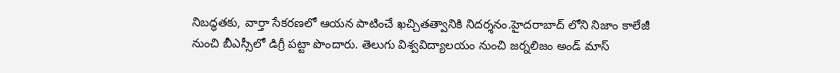నిబద్ధతకు, వార్తా సేకరణలో ఆయన పాటించే ఖచ్చితత్వానికి నిదర్శనం.హైదరాబాద్ లోని నిజాం కాలేజీ నుంచి బీఎస్సీలో డిగ్రీ పట్టా పొందారు. తెలుగు విశ్వవిద్యాలయం నుంచి జర్నలిజం అండ్ మాస్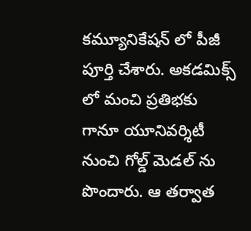కమ్యూనికేషన్ లో పీజీ పూర్తి చేశారు. అకడమిక్స్ లో మంచి ప్రతిభకు గానూ యూనివర్శిటీ నుంచి గోల్డ్ మెడల్ ను పొందారు. ఆ తర్వాత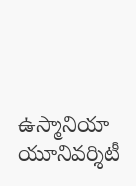ఉస్మానియా యూనివర్శిటీ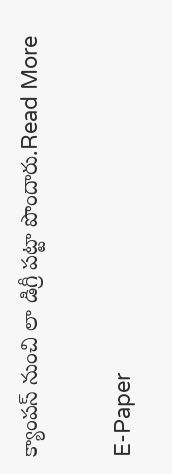క్యాంపస్ నుంచి లా డిగ్రీ పట్టా పొందారు.Read More

E-Paper